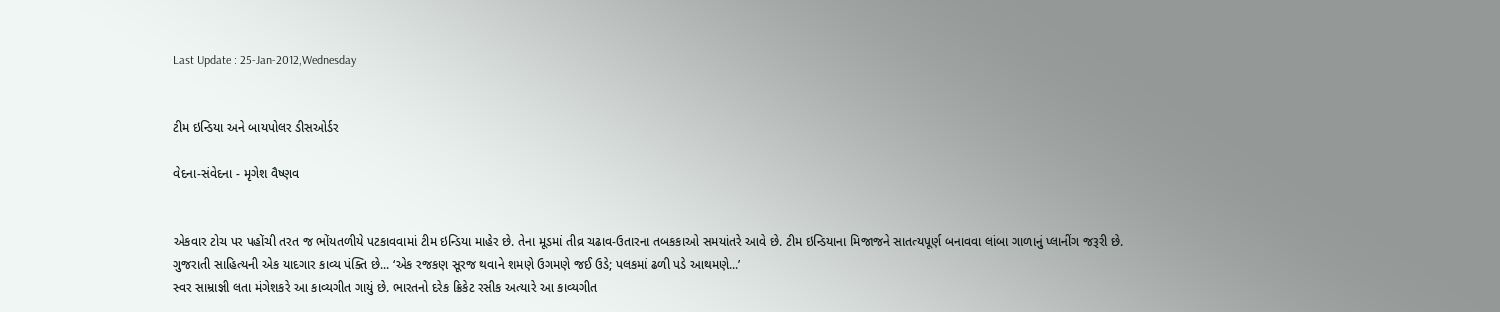Last Update : 25-Jan-2012,Wednesday


ટીમ ઇન્ડિયા અને બાયપોલર ડીસઓર્ડર

વેદના-સંવેદના - મૃગેશ વૈષ્ણવ


એકવાર ટોચ પર પહોંચી તરત જ ભોંયતળીયે પટકાવવામાં ટીમ ઇન્ડિયા માહેર છે. તેના મૂડમાં તીવ્ર ચઢાવ-ઉતારના તબકકાઓ સમયાંતરે આવે છે. ટીમ ઇન્ડિયાના મિજાજને સાતત્યપૂર્ણ બનાવવા લાંબા ગાળાનું પ્લાનીંગ જરૂરી છે.
ગુજરાતી સાહિત્યની એક યાદગાર કાવ્ય પંક્તિ છે... ‘એક રજકણ સૂરજ થવાને શમણે ઉગમણે જઈ ઉડે; પલકમાં ઢળી પડે આથમણે...’
સ્વર સામ્રાજ્ઞી લતા મંગેશકરે આ કાવ્યગીત ગાયું છે. ભારતનો દરેક ક્રિકેટ રસીક અત્યારે આ કાવ્યગીત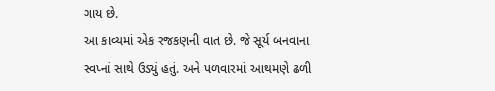ગાય છે.
આ કાવ્યમાં એક રજકણની વાત છે. જે સૂર્ય બનવાના સ્વપ્નાં સાથે ઉડ્યું હતું. અને પળવારમાં આથમણે ઢળી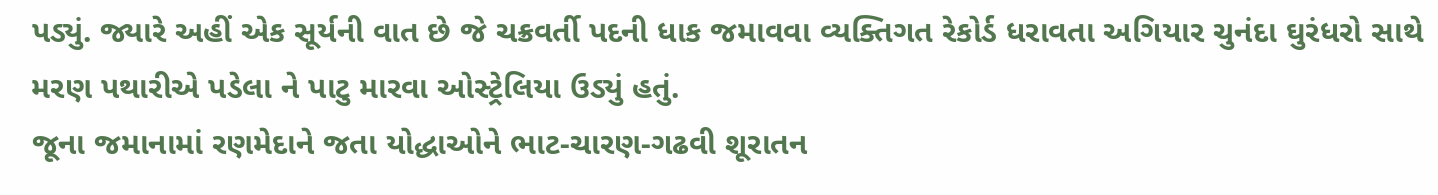પડ્યું. જ્યારે અહીં એક સૂર્યની વાત છે જે ચક્રવર્તી પદની ધાક જમાવવા વ્યક્તિગત રેકોર્ડ ધરાવતા અગિયાર ચુનંદા ઘુરંધરો સાથે મરણ પથારીએ પડેલા ને પાટુ મારવા ઓસ્ટ્રેલિયા ઉડ્યું હતું.
જૂના જમાનામાં રણમેદાને જતા યોદ્ધાઓને ભાટ-ચારણ-ગઢવી શૂરાતન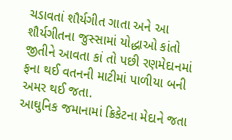ચડાવતાં શૌર્યગીત ગાતા અને આ શૌર્યગીતના જુસ્સામાં યોદ્ધાઓ કાંતો જીતીને આવતા કાં તો પછી રણમેદાનમાં ફના થઈ વતનની માટીમાં પાળીયા બની અમર થઈ જતા.
આઘુનિક જમાનામાં ક્રિકેટના મેદાને જતા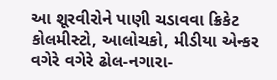આ શૂરવીરોને પાણી ચડાવવા ક્રિકેટ કોલમીસ્ટો, આલોચકો, મીડીયા એન્કર વગેરે વગેરે ઢોલ-નગારા-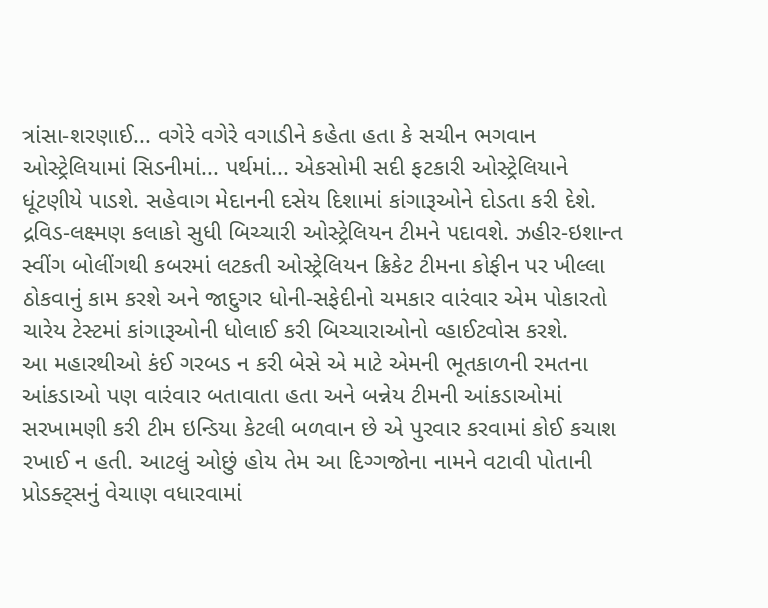ત્રાંસા-શરણાઈ... વગેરે વગેરે વગાડીને કહેતા હતા કે સચીન ભગવાન ઓસ્ટ્રેલિયામાં સિડનીમાં... પર્થમાં... એકસોમી સદી ફટકારી ઓસ્ટ્રેલિયાને ધૂંટણીયે પાડશે. સહેવાગ મેદાનની દસેય દિશામાં કાંગારૂઓને દોડતા કરી દેશે. દ્રવિડ-લક્ષ્મણ કલાકો સુધી બિચ્ચારી ઓસ્ટ્રેલિયન ટીમને પદાવશે. ઝહીર-ઇશાન્ત સ્વીંગ બોલીંગથી કબરમાં લટકતી ઓસ્ટ્રેલિયન ક્રિકેટ ટીમના કોફીન પર ખીલ્લા ઠોકવાનું કામ કરશે અને જાદુગર ધોની-સફેદીનો ચમકાર વારંવાર એમ પોકારતો ચારેય ટેસ્ટમાં કાંગારૂઓની ધોલાઈ કરી બિચ્ચારાઓનો વ્હાઈટવોસ કરશે.
આ મહારથીઓ કંઈ ગરબડ ન કરી બેસે એ માટે એમની ભૂતકાળની રમતના આંકડાઓ પણ વારંવાર બતાવાતા હતા અને બન્નેય ટીમની આંકડાઓમાં સરખામણી કરી ટીમ ઇન્ડિયા કેટલી બળવાન છે એ પુરવાર કરવામાં કોઈ કચાશ રખાઈ ન હતી. આટલું ઓછું હોય તેમ આ દિગ્ગજોના નામને વટાવી પોતાની પ્રોડક્ટ્‌સનું વેચાણ વધારવામાં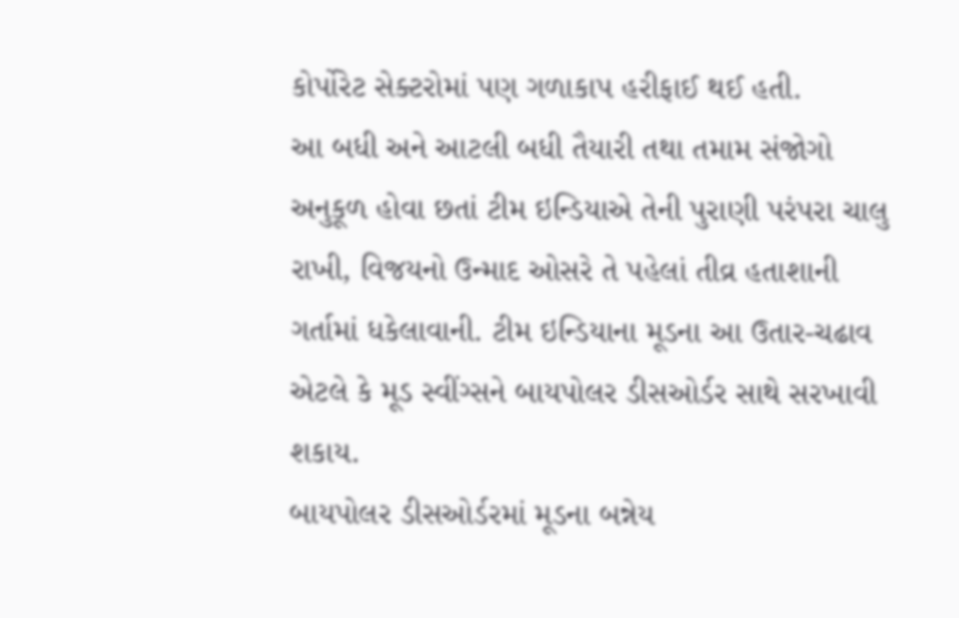કોર્પોરેટ સેક્ટરોમાં પણ ગળાકાપ હરીફાઈ થઈ હતી.
આ બધી અને આટલી બધી તૈયારી તથા તમામ સંજોગો અનુકૂળ હોવા છતાં ટીમ ઇન્ડિયાએ તેની પુરાણી પરંપરા ચાલુ રાખી, વિજયનો ઉન્માદ ઓસરે તે પહેલાં તીવ્ર હતાશાની ગર્તામાં ધકેલાવાની. ટીમ ઇન્ડિયાના મૂડના આ ઉતાર-ચઢાવ એટલે કે મૂડ સ્વીંગ્સને બાયપોલર ડીસઓર્ડર સાથે સરખાવી શકાય.
બાયપોલર ડીસઓર્ડરમાં મૂડના બન્નેય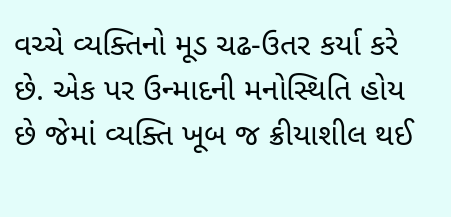વચ્ચે વ્યક્તિનો મૂડ ચઢ-ઉતર કર્યા કરે છે. એક પર ઉન્માદની મનોસ્થિતિ હોય છે જેમાં વ્યક્તિ ખૂબ જ ક્રીયાશીલ થઈ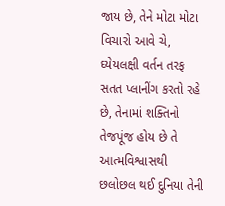જાય છે, તેને મોટા મોટા વિચારો આવે ચે, ઘ્યેયલક્ષી વર્તન તરફ સતત પ્લાનીંગ કરતો રહે છે, તેનામાં શક્તિનો તેજપૂંજ હોય છે તે આત્મવિશ્વાસથી છલોછલ થઈ દુનિયા તેની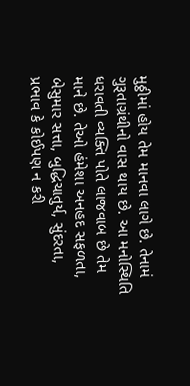મુઠ્ઠીમાં હોય તેમ માનવા લાગે છે. તેનામં ગુરૂતાગ્રંથીનો વાસ થાય છે. આ મનોસ્થિતિ ધરાવતી વ્યક્તિ પોતે લાજવાબ છે તેમ માને છે. તેઓ હંમેશા અનહદ સફળતા, બેસુમાર સત્તા, બુદ્ધિચાતુર્ય, સુંદરતા, પ્રભાવ કે કોઈપણ ન કરી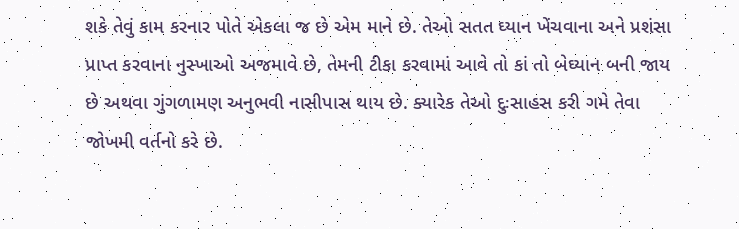શકે તેવું કામ કરનાર પોતે એકલા જ છે એમ માને છે. તેઓ સતત ઘ્યાન ખેંચવાના અને પ્રશંસા પ્રાપ્ત કરવાના નુસ્ખાઓ અજમાવે છે, તેમની ટીકા કરવામાં આવે તો કાં તો બેઘ્યાન બની જાય છે અથવા ગુંગળામણ અનુભવી નાસીપાસ થાય છે. ક્યારેક તેઓ દુઃસાહસ કરી ગમે તેવા જોખમી વર્તનો કરે છે.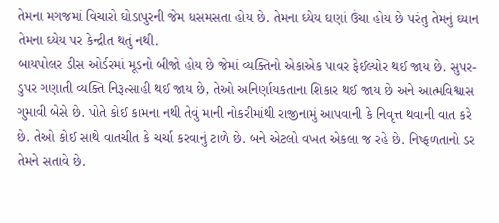તેમના મગજમાં વિચારો ઘોડાપુરની જેમ ધસમસતા હોય છે. તેમના ઘ્યેય ઘણાં ઉંચા હોય છે પરંતુ તેમનું ઘ્યાન તેમના ઘ્યેય પર કેન્દ્રીત થતું નથી.
બાયપોલર ડીસ ઓર્ડરમાં મૂડનો બીજો હોય છે જેમાં વ્યક્તિનો એકાએક પાવર ફેઈલ્યોર થઈ જાય છે. સુપર-ડુપર ગણાતી વ્યક્તિ નિરૂત્સાહી થઈ જાય છે, તેઓ અનિર્ણાયકતાના શિકાર થઈ જાય છે અને આત્મવિશ્વાસ ગુમાવી બેસે છે. પોતે કોઈ કામના નથી તેવું માની નોકરીમાંથી રાજીનામું આપવાની કે નિવૃત્ત થવાની વાત કરે છે. તેઓ કોઈ સાથે વાતચીત કે ચર્ચા કરવાનું ટાળે છે. બને એટલો વખત એકલા જ રહે છે. નિષ્ફળતાનો ડર તેમને સતાવે છે.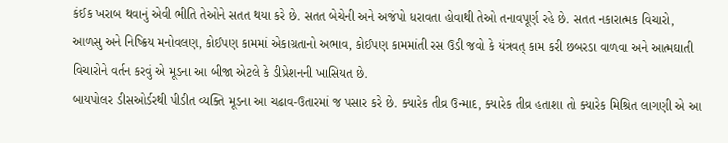કંઈક ખરાબ થવાનું એવી ભીતિ તેઓને સતત થયા કરે છે. સતત બેચેની અને અજંપો ધરાવતા હોવાથી તેઓ તનાવપૂર્ણ રહે છે. સતત નકારાત્મક વિચારો, આળસુ અને નિષ્ક્રિય મનોવલણ, કોઈપણ કામમાં એકાગ્રતાનો અભાવ, કોઈપણ કામમાંતી રસ ઉડી જવો કે યંત્રવત્‌ કામ કરી છબરડા વાળવા અને આત્મઘાતી વિચારોને વર્તન કરવું એ મૂડના આ બીજા એટલે કે ડીપ્રેશનની ખાસિયત છે.
બાયપોલર ડીસઓર્ડરથી પીડીત વ્યક્તિ મૂડના આ ચઢાવ-ઉતારમાં જ પસાર કરે છે. ક્યારેક તીવ્ર ઉન્માદ, ક્યારેક તીવ્ર હતાશા તો ક્યારેક મિશ્રિત લાગણી એ આ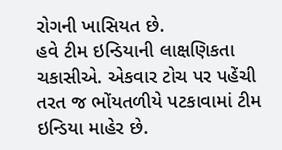રોગની ખાસિયત છે.
હવે ટીમ ઇન્ડિયાની લાક્ષણિકતા ચકાસીએ. એકવાર ટોચ પર પહેંચી તરત જ ભોંયતળીયે પટકાવામાં ટીમ ઇન્ડિયા માહેર છે.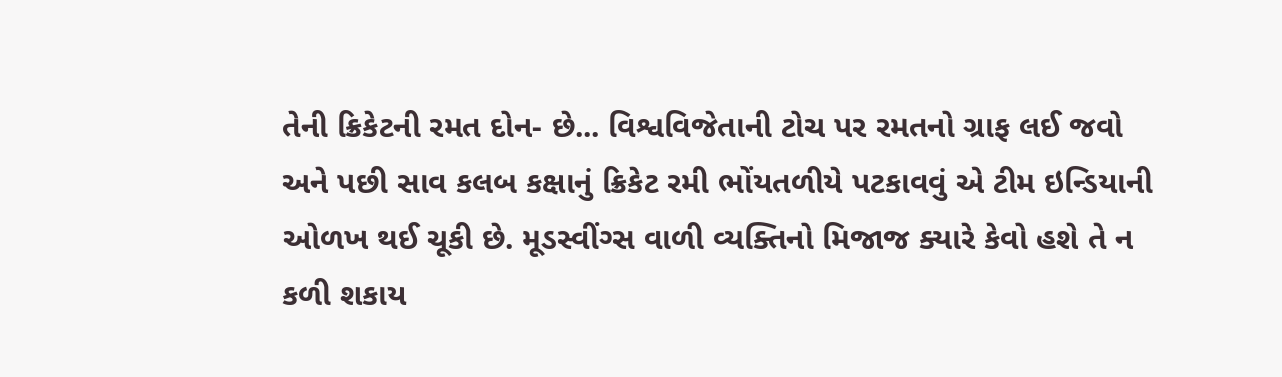તેની ક્રિકેટની રમત દોન- છે... વિશ્વવિજેતાની ટોચ પર રમતનો ગ્રાફ લઈ જવો અને પછી સાવ કલબ કક્ષાનું ક્રિકેટ રમી ભોંયતળીયે પટકાવવું એ ટીમ ઇન્ડિયાની ઓળખ થઈ ચૂકી છે. મૂડસ્વીંગ્સ વાળી વ્યક્તિનો મિજાજ ક્યારે કેવો હશે તે ન કળી શકાય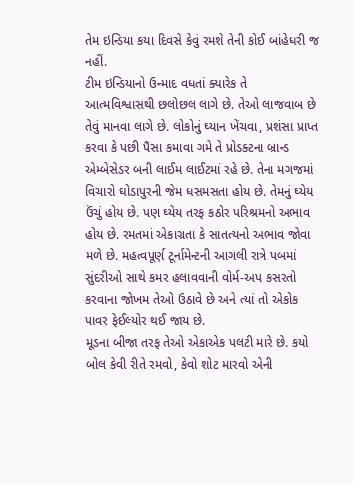તેમ ઇન્ડિયા કયા દિવસે કેવું રમશે તેની કોઈ બાંહેધરી જ નહીં.
ટીમ ઇન્ડિયાનો ઉન્માદ વધતાં ક્યારેક તે આત્મવિશ્વાસથી છલોછલ લાગે છે. તેઓ લાજવાબ છે તેવું માનવા લાગે છે. લોકોનું ઘ્યાન ખેંચવા, પ્રશંસા પ્રાપ્ત કરવા કે પછી પૈસા કમાવા ગમે તે પ્રોડક્ટના બ્રાન્ડ એમ્બેસેડર બની લાઈમ લાઈટમાં રહે છે. તેના મગજમાં વિચારો ઘોડાપુરની જેમ ધસમસતા હોય છે. તેમનું ઘ્યેય ઉંચું હોય છે. પણ ઘ્યેય તરફ કઠોર પરિશ્રમનો અભાવ હોય છે. રમતમાં એકાગ્રતા કે સાતત્યનો અભાવ જોવા મળે છે. મહત્વપૂર્ણ ટૂર્નામેન્ટની આગલી રાત્રે પબમાં સુંદરીઓ સાથે કમર હલાવવાની વોર્મ-અપ કસરતો કરવાના જોખમ તેઓ ઉઠાવે છે અને ત્યાં તો એકોક પાવર ફેઈલ્યોર થઈ જાય છે.
મૂડના બીજા તરફ તેઓ એકાએક પલટી મારે છે. કયો બોલ કેવી રીતે રમવો, કેવો શોટ મારવો એની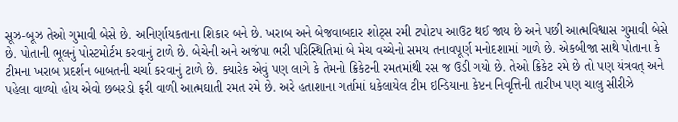સૂઝ-બૂઝ તેઓ ગુમાવી બેસે છે. અનિર્ણાયકતાના શિકાર બને છે. ખરાબ અને બેજવાબદાર શોટ્‌સ રમી ટપોટપ આઉટ થઈ જાય છે અને પછી આત્મવિશ્વાસ ગુમાવી બેસે છે. પોતાની ભૂલનું પોસ્ટમોર્ટમ કરવાનું ટાળે છે. બેચેની અને અજંપા ભરી પરિસ્થિતિમાં બે મેચ વચ્ચેનો સમય તનાવપૂર્ણ મનોદશામાં ગાળે છે. એકબીજા સાથે પોતાના કે ટીમના ખરાબ પ્રદર્શન બાબતની ચર્ચા કરવાનું ટાળે છે. ક્યારેક એવું પણ લાગે કે તેમનો ક્રિકેટની રમતમાંથી રસ જ ઉડી ગયો છે. તેઓ ક્રિકેટ રમે છે તો પણ યંત્રવત્‌ અને પહેલા વાળ્યો હોય એવો છબરડો ફરી વાળી આત્મઘાતી રમત રમે છે. અરે હતાશાના ગર્તામાં ધકેલાયેલ ટીમ ઇન્ડિયાના કેપ્ટન નિવૃત્તિની તારીખ પણ ચાલુ સીરીઝે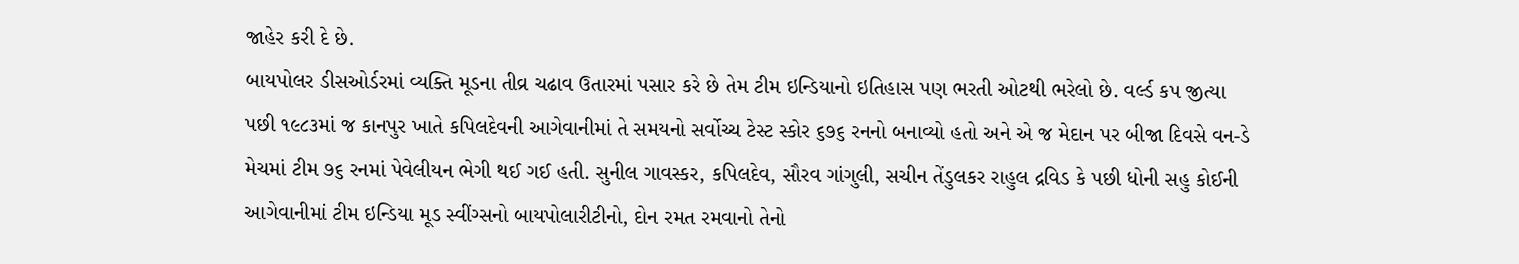જાહેર કરી દે છે.
બાયપોલર ડીસઓર્ડરમાં વ્યક્તિ મૂડના તીવ્ર ચઢાવ ઉતારમાં પસાર કરે છે તેમ ટીમ ઇન્ડિયાનો ઇતિહાસ પણ ભરતી ઓટથી ભરેલો છે. વર્લ્ડ કપ જીત્યા પછી ૧૯૮૩માં જ કાનપુર ખાતે કપિલદેવની આગેવાનીમાં તે સમયનો સર્વોચ્ચ ટેસ્ટ સ્કોર ૬૭૬ રનનો બનાવ્યો હતો અને એ જ મેદાન પર બીજા દિવસે વન-ડે મેચમાં ટીમ ૭૬ રનમાં પેવેલીયન ભેગી થઈ ગઈ હતી. સુનીલ ગાવસ્કર, કપિલદેવ, સૌરવ ગાંગુલી, સચીન તેંડુલકર રાહુલ દ્રવિડ કે પછી ધોની સહુ કોઈની આગેવાનીમાં ટીમ ઇન્ડિયા મૂડ સ્વીંગ્સનો બાયપોલારીટીનો, દોન રમત રમવાનો તેનો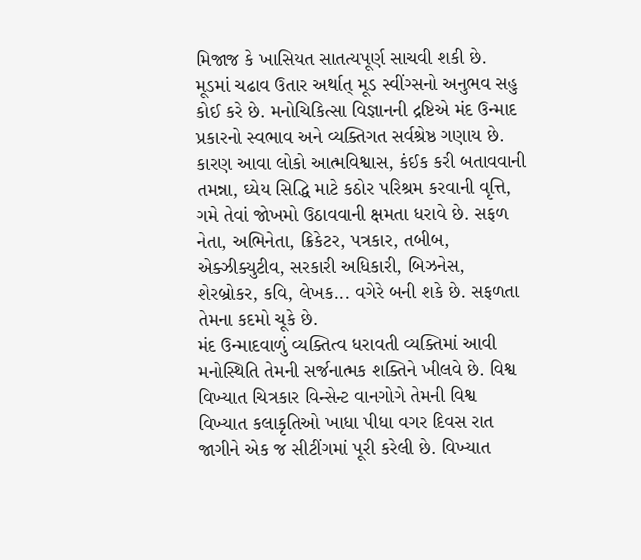મિજાજ કે ખાસિયત સાતત્યપૂર્ણ સાચવી શકી છે.
મૂડમાં ચઢાવ ઉતાર અર્થાત્‌ મૂડ સ્વીંગ્સનો અનુભવ સહુ કોઈ કરે છે. મનોચિકિત્સા વિજ્ઞાનની દ્રષ્ટિએ મંદ ઉન્માદ પ્રકારનો સ્વભાવ અને વ્યક્તિગત સર્વશ્રેષ્ઠ ગણાય છે. કારણ આવા લોકો આત્મવિશ્વાસ, કંઈક કરી બતાવવાની તમન્ના, ઘ્યેય સિદ્ધિ માટે કઠોર પરિશ્રમ કરવાની વૃત્તિ, ગમે તેવાં જોખમો ઉઠાવવાની ક્ષમતા ધરાવે છે. સફળ નેતા, અભિનેતા, ક્રિકેટર, પત્રકાર, તબીબ, એક્ઝીક્યુટીવ, સરકારી અધિકારી, બિઝનેસ, શેરબ્રોકર, કવિ, લેખક... વગેરે બની શકે છે. સફળતા તેમના કદમો ચૂકે છે.
મંદ ઉન્માદવાળું વ્યક્તિત્વ ધરાવતી વ્યક્તિમાં આવી મનોસ્થિતિ તેમની સર્જનાત્મક શક્તિને ખીલવે છે. વિશ્વ વિખ્યાત ચિત્રકાર વિન્સેન્ટ વાનગોગે તેમની વિશ્વ વિખ્યાત કલાકૃતિઓ ખાધા પીધા વગર દિવસ રાત જાગીને એક જ સીટીંગમાં પૂરી કરેલી છે. વિખ્યાત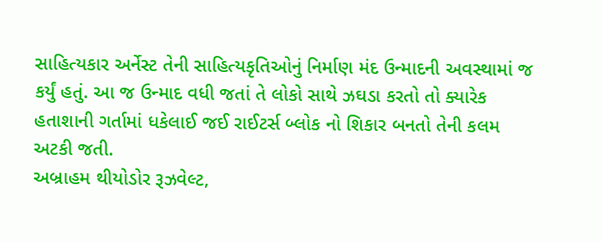સાહિત્યકાર અર્નેસ્ટ તેની સાહિત્યકૃતિઓનું નિર્માણ મંદ ઉન્માદની અવસ્થામાં જ કર્યું હતું. આ જ ઉન્માદ વધી જતાં તે લોકો સાથે ઝઘડા કરતો તો ક્યારેક હતાશાની ગર્તામાં ધકેલાઈ જઈ રાઈટર્સ બ્લોક નો શિકાર બનતો તેની કલમ અટકી જતી.
અબ્રાહમ થીયોડોર રૂઝવેલ્ટ,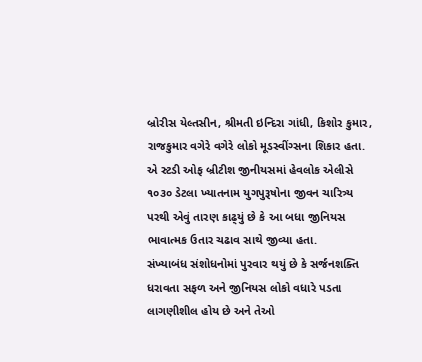બ્રોરીસ યેલ્તસીન, શ્રીમતી ઇન્દિરા ગાંધી, કિશોર કુમાર, રાજકુમાર વગેરે વગેરે લોકો મૂડસ્વીંગ્સના શિકાર હતા.
એ સ્ટડી ઓફ બ્રીટીશ જીનીયસમાં હેવલોક એલીસે ૧૦૩૦ ડેટલા ખ્યાતનામ યુગપુરૂષોના જીવન ચારિત્ર્ય પરથી એવું તારણ કાઢ્‌યું છે કે આ બધા જીનિયસ ભાવાત્મક ઉતાર ચઢાવ સાથે જીવ્યા હતા.
સંખ્યાબંધ સંશોધનોમાં પુરવાર થયું છે કે સર્જનશક્તિ ધરાવતા સફળ અને જીનિયસ લોકો વધારે પડતા લાગણીશીલ હોય છે અને તેઓ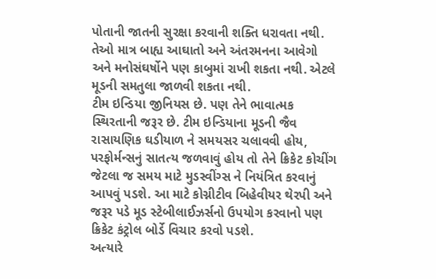પોતાની જાતની સુરક્ષા કરવાની શક્તિ ધરાવતા નથી. તેઓ માત્ર બાહ્ય આઘાતો અને અંતરમનના આવેગો અને મનોસંઘર્ષોને પણ કાબુમાં રાખી શકતા નથી. એટલે મૂડની સમતુલા જાળવી શકતા નથી.
ટીમ ઇન્ડિયા જીનિયસ છે. પણ તેને ભાવાત્મક સ્થિરતાની જરૂર છે. ટીમ ઇન્ડિયાના મૂડની જૈવ રાસાયણિક ઘડીયાળ ને સમયસર ચલાવવી હોય, પરફોર્મન્સનું સાતત્ય જળવાવું હોય તો તેને ક્રિકેટ કોચીંગ જેટલા જ સમય માટે મુડસ્વીંગ્સ ને નિયંત્રિત કરવાનું આપવું પડશે. આ માટે કોગ્નીટીવ બિહેવીયર થેરપી અને જરૂર પડે મૂડ સ્ટેબીલાઈઝર્સનો ઉપયોગ કરવાનો પણ ક્રિકેટ કંટ્રોલ બોર્ડે વિચાર કરવો પડશે.
અત્યારે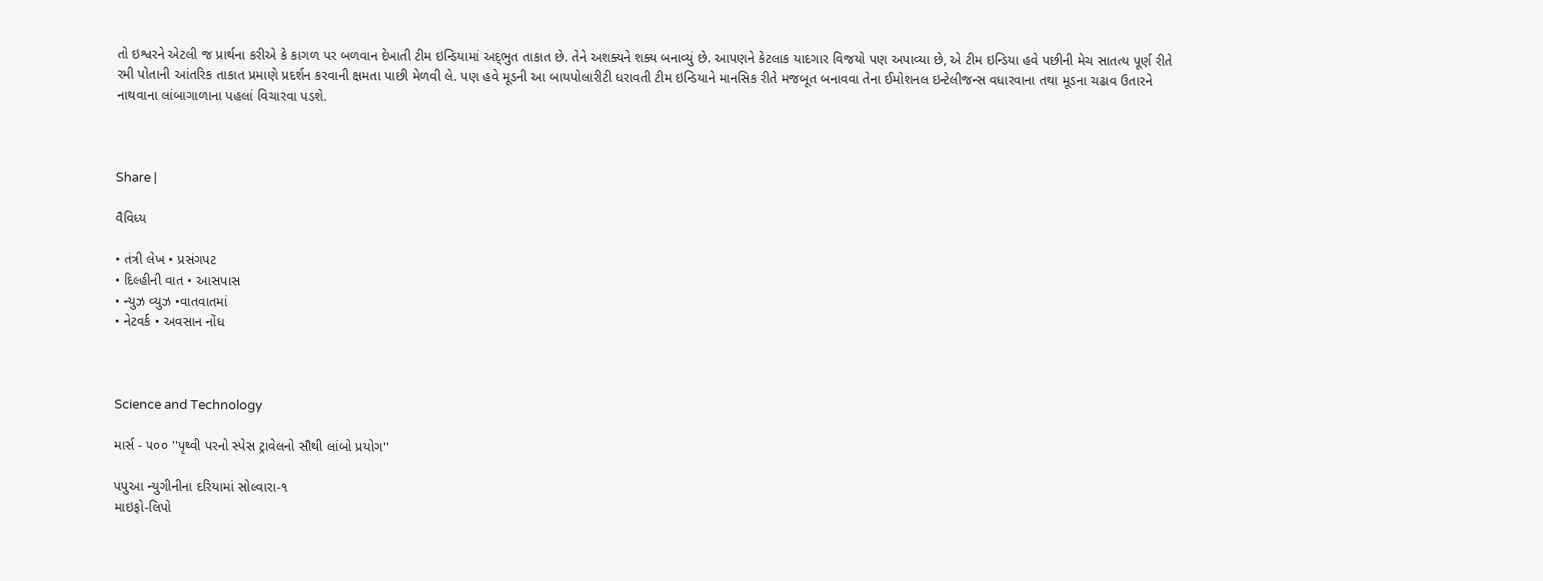તો ઇશ્વરને એટલી જ પ્રાર્થના કરીએ કે કાગળ પર બળવાન દેખાતી ટીમ ઇન્ડિયામાં અદ્‌ભુત તાકાત છે. તેને અશક્યને શક્ય બનાવ્યું છે. આપણને કેટલાક યાદગાર વિજયો પણ અપાવ્યા છે, એ ટીમ ઇન્ડિયા હવે પછીની મેચ સાતત્ય પૂર્ણ રીતે રમી પોતાની આંતરિક તાકાત પ્રમાણે પ્રદર્શન કરવાની ક્ષમતા પાછી મેળવી લે. પણ હવે મૂડની આ બાયપોલારીટી ધરાવતી ટીમ ઇન્ડિયાને માનસિક રીતે મજબૂત બનાવવા તેના ઈમોશનલ ઇન્ટેલીજન્સ વધારવાના તથા મૂડના ચઢાવ ઉતારને નાથવાના લાંબાગાળાના પહલાં વિચારવા પડશે.



Share |

વૈવિધ્ય

• તંત્રી લેખ • પ્રસંગપટ
• દિલ્હીની વાત • આસપાસ
• ન્યુઝ વ્યુઝ •વાતવાતમાં
• નેટવર્ક • અવસાન નોંધ



Science and Technology

માર્સ - ૫૦૦ ''પૃથ્વી પરનો સ્પેસ ટ્રાવેલનો સૌથી લાંબો પ્રયોગ''

પપુઆ ન્યુગીનીના દરિયામાં સોલ્વારા-૧
માઇફો-લિપો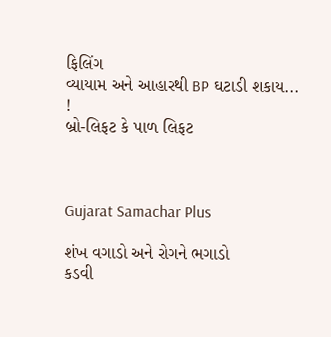ફિલિંગ
વ્યાયામ અને આહારથી BP ઘટાડી શકાય... !
બ્રો-લિફટ કે પાળ લિફટ



Gujarat Samachar Plus

શંખ વગાડો અને રોગને ભગાડો
કડવી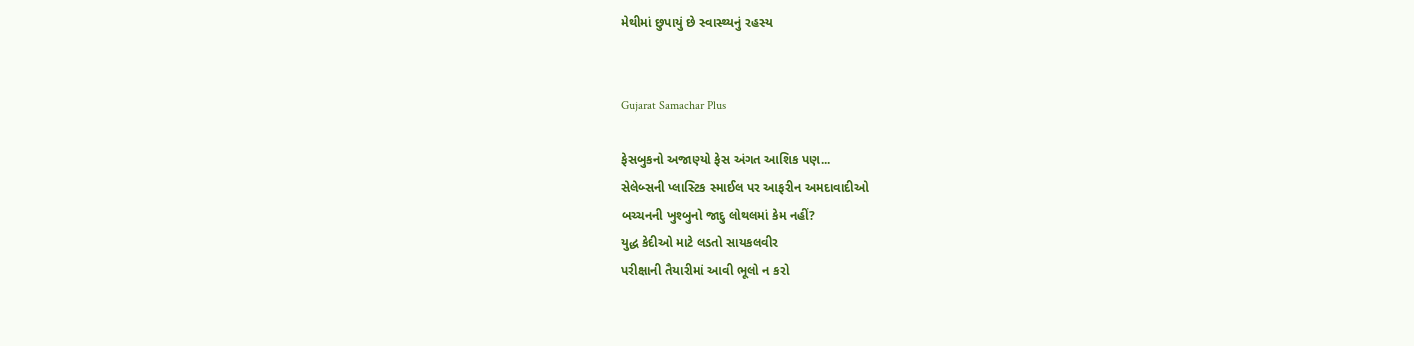મેથીમાં છુપાયું છે સ્વાસ્થ્યનું રહસ્ય


Gujarat Samachar Plus

ફેસબુકનો અજાણ્યો ફેસ અંગત આશિક પણ...
સેલેબ્સની પ્લાસ્ટિક સ્માઈલ પર આફરીન અમદાવાદીઓ
બચ્ચનની ખુશ્બુનો જાદુ લોથલમાં કેમ નહીં?
યુદ્ધ કેદીઓ માટે લડતો સાયકલવીર
પરીક્ષાની તૈયારીમાં આવી ભૂલો ન કરો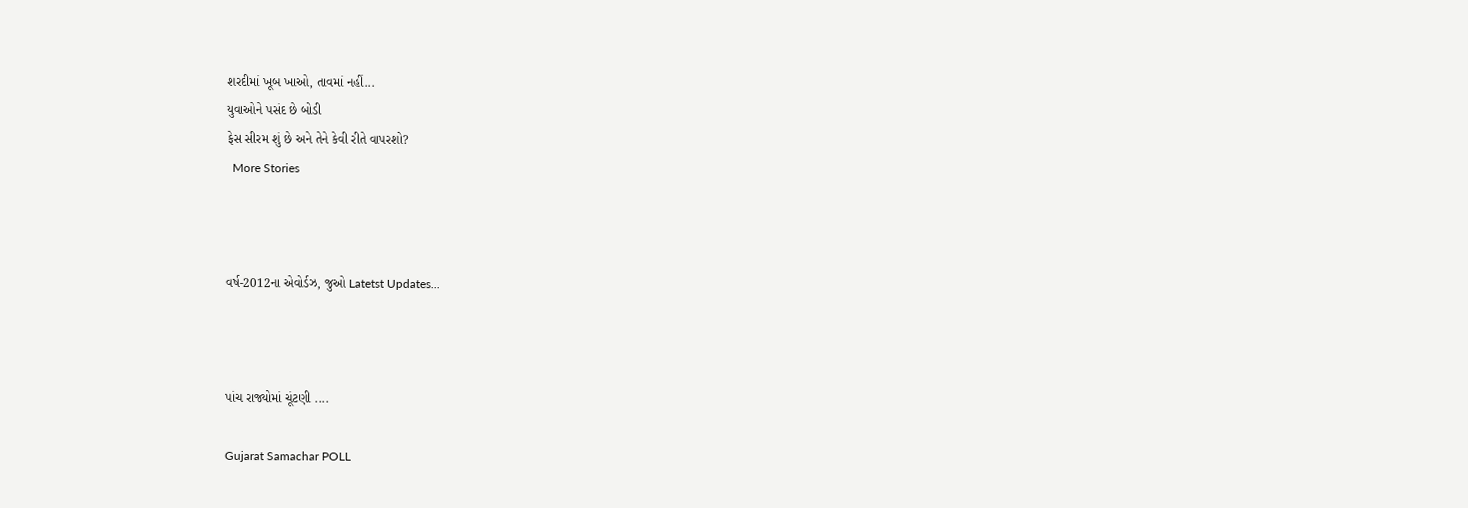શરદીમાં ખૂબ ખાઓ, તાવમાં નહીં...
યુવાઓને પસંદ છે બોડી
ફેસ સીરમ શું છે અને તેને કેવી રીતે વાપરશો?
  More Stories



વર્ષ-2012ના એવોર્ડઝ, જુઓ Latetst Updates...



પાંચ રાજ્યોમાં ચૂંટણી ....

Gujarat Samachar POLL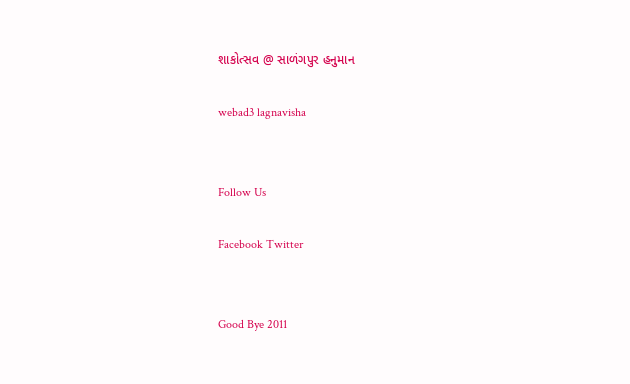શાકોત્સવ @ સાળંગપુર હનુમાન

webad3 lagnavisha


Follow Us

Facebook Twitter


Good Bye 2011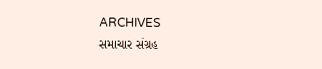ARCHIVES
સમાચાર સંગ્રહ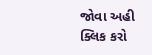જોવા અહી ક્લિક કરો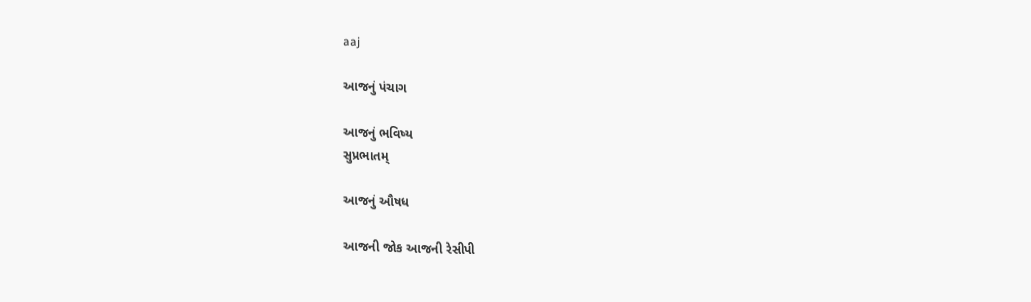aaj

આજનું પંચાગ

આજનું ભવિષ્ય
સુપ્રભાતમ્

આજનું ઔષધ

આજની જોક આજની રેસીપી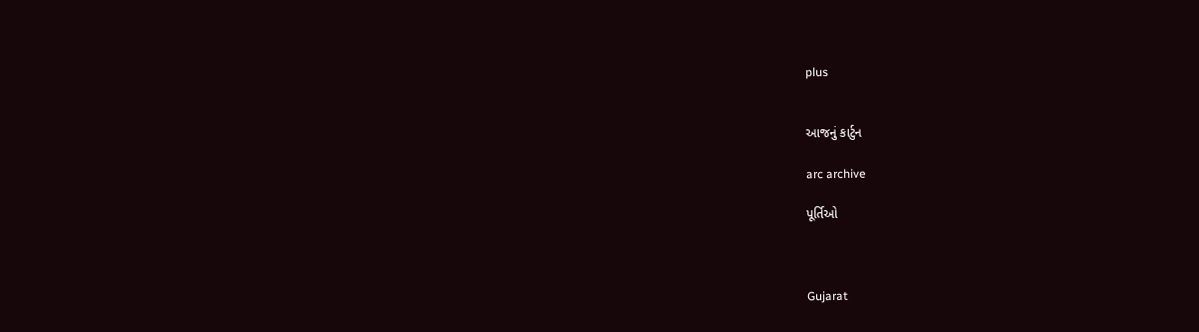plus


આજનું કાર્ટુન

arc archive

પૂર્તિઓ



Gujarat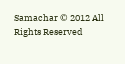Samachar © 2012 All Rights Reserved